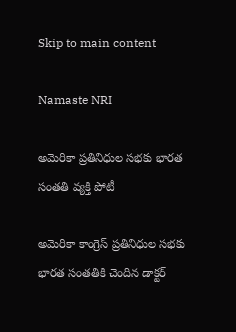Skip to main content

Namaste NRI

అమెరికా ప్రతినిధుల సభకు భారత సంత‌తి వ్య‌క్తి పోటీ

అమెరికా కాంగ్రెస్‌ ప్రతినిధుల సభకు భారత సంతతికి చెందిన డాక్టర్‌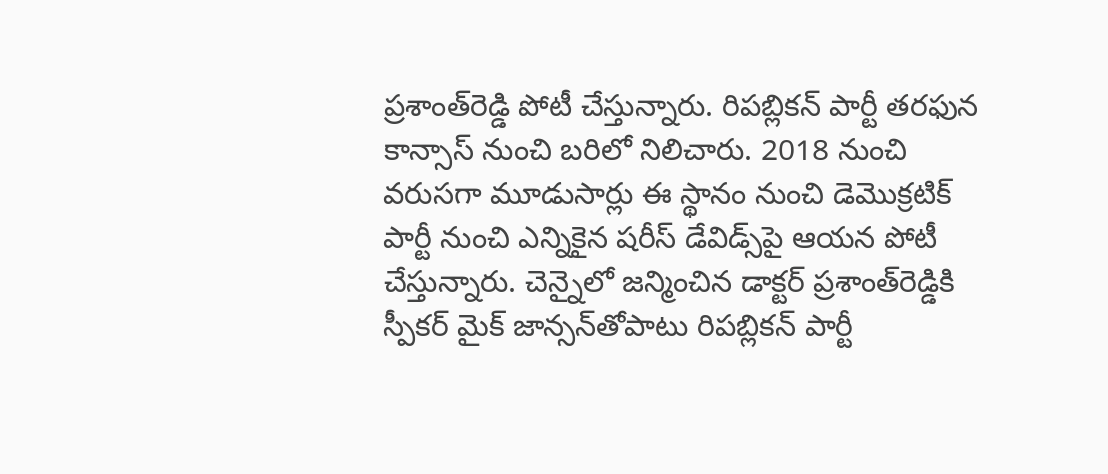ప్రశాంత్‌రెడ్డి పోటీ చేస్తున్నారు. రిపబ్లికన్‌ పార్టీ తరఫున కాన్సాస్‌ నుంచి బరిలో నిలిచారు. 2018 నుంచి వరుసగా మూడుసార్లు ఈ స్థానం నుంచి డెమొక్రటిక్‌ పార్టీ నుంచి ఎన్నికైన షరీస్‌ డేవిడ్స్‌పై ఆయన పోటీ చేస్తున్నారు. చెన్నైలో జన్మించిన డాక్టర్‌ ప్రశాంత్‌రెడ్డికి స్పీకర్‌ మైక్‌ జాన్సన్‌తోపాటు రిపబ్లికన్‌ పార్టీ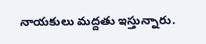నాయకులు మద్దతు ఇస్తున్నారు.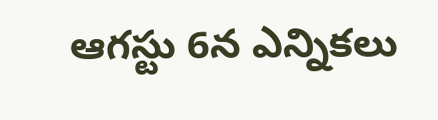ఆగస్టు 6న ఎన్నికలు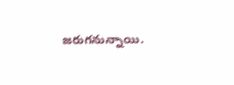జరుగనున్నాయి.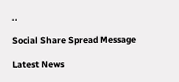..

Social Share Spread Message

Latest News